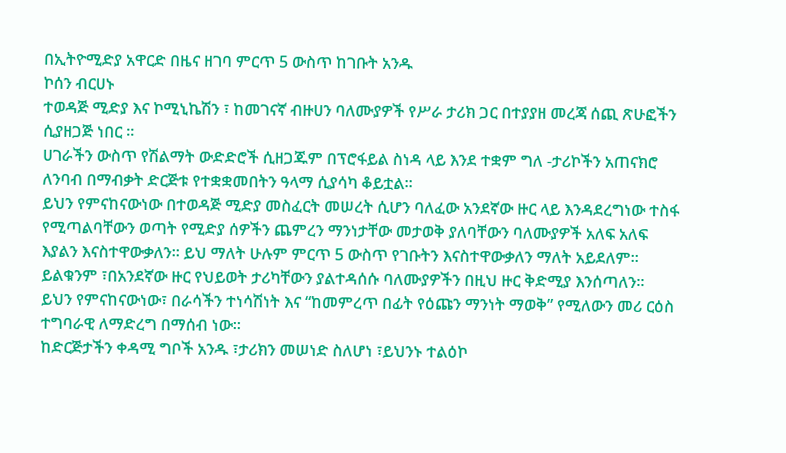በኢትዮሚድያ አዋርድ በዜና ዘገባ ምርጥ 5 ውስጥ ከገቡት አንዱ
ኮሰን ብርሀኑ
ተወዳጅ ሚድያ እና ኮሚኒኬሽን ፣ ከመገናኛ ብዙሀን ባለሙያዎች የሥራ ታሪክ ጋር በተያያዘ መረጃ ሰጪ ጽሁፎችን ሲያዘጋጅ ነበር ።
ሀገራችን ውስጥ የሽልማት ውድድሮች ሲዘጋጁም በፕሮፋይል ስነዳ ላይ እንደ ተቋም ግለ -ታሪኮችን አጠናክሮ ለንባብ በማብቃት ድርጅቱ የተቋቋመበትን ዓላማ ሲያሳካ ቆይቷል።
ይህን የምናከናውነው በተወዳጅ ሚድያ መስፈርት መሠረት ሲሆን ባለፈው አንደኛው ዙር ላይ እንዳደረግነው ተስፋ የሚጣልባቸውን ወጣት የሚድያ ሰዎችን ጨምረን ማንነታቸው መታወቅ ያለባቸውን ባለሙያዎች አለፍ አለፍ እያልን እናስተዋውቃለን። ይህ ማለት ሁሉም ምርጥ 5 ውስጥ የገቡትን እናስተዋውቃለን ማለት አይደለም። ይልቁንም ፣በአንደኛው ዙር የህይወት ታሪካቸውን ያልተዳሰሱ ባለሙያዎችን በዚህ ዙር ቅድሚያ እንሰጣለን።
ይህን የምናከናውነው፣ በራሳችን ተነሳሽነት እና “ከመምረጥ በፊት የዕጩን ማንነት ማወቅ” የሚለውን መሪ ርዕስ ተግባራዊ ለማድረግ በማሰብ ነው።
ከድርጅታችን ቀዳሚ ግቦች አንዱ ፣ታሪክን መሠነድ ስለሆነ ፣ይህንኑ ተልዕኮ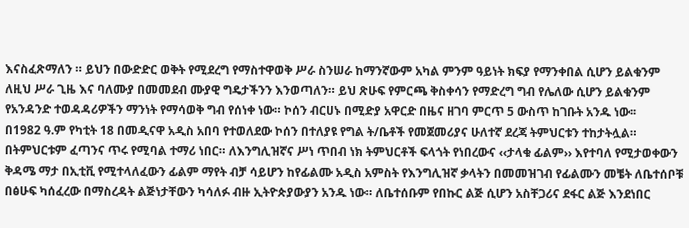እናስፈጽማለን ። ይህን በውድድር ወቅት የሚደረግ የማስተዋወቅ ሥራ ስንሠራ ከማንኛውም አካል ምንም ዓይነት ክፍያ የማንቀበል ሲሆን ይልቁንም ለዚህ ሥራ ጊዜ እና ባለሙያ በመመደብ ሙያዊ ግዴታችንን እንወጣለን። ይህ ጽሁፍ የምርጫ ቅስቀሳን የማድረግ ግብ የሌለው ሲሆን ይልቁንም የአንዳንድ ተወዳዳሪዎችን ማንነት የማሳወቅ ግብ የሰነቀ ነው። ኮሰን ብርሀኑ በሚድያ አዋርድ በዜና ዘገባ ምርጥ 5 ውስጥ ከገቡት አንዱ ነው፡፡
በ1982 ዓ.ም የካቲት 18 በመዲናዋ አዲስ አበባ የተወለደው ኮሰን በተለያዩ የግል ት/ቤቶች የመጀመሪያና ሁለተኛ ደረጃ ትምህርቱን ተከታትሏል። በትምህርቱም ፈጣንና ጥሩ የሚባል ተማሪ ነበር። ለእንግሊዝኛና ሥነ ጥበብ ነክ ትምህርቶች ፍላጎት የነበረውና ‹‹ታላቁ ፊልም›› እየተባለ የሚታወቀውን ቅዳሜ ማታ በኢቲቪ የሚተላለፈውን ፊልም ማየት ብቻ ሳይሆን ከየፊልሙ አዲስ አምስት የእንግሊዝኛ ቃላትን በመመዝገብ የፊልሙን መቼት ለቤተሰቦቹ በፅሁፍ ካሰፈረው በማስረዳት ልጅነታቸውን ካሳለፉ ብዙ ኢትዮጵያውያን አንዱ ነው። ለቤተሰቡም የበኩር ልጅ ሲሆን አስቸጋሪና ደፋር ልጅ እንደነበር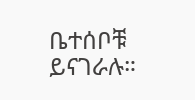ቤተሰቦቹ ይናገራሉ።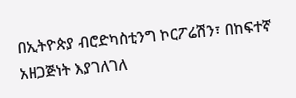በኢትዮጵያ ብሮድካስቲንግ ኮርፖሬሽን፣ በከፍተኛ አዘጋጅነት እያገለገለ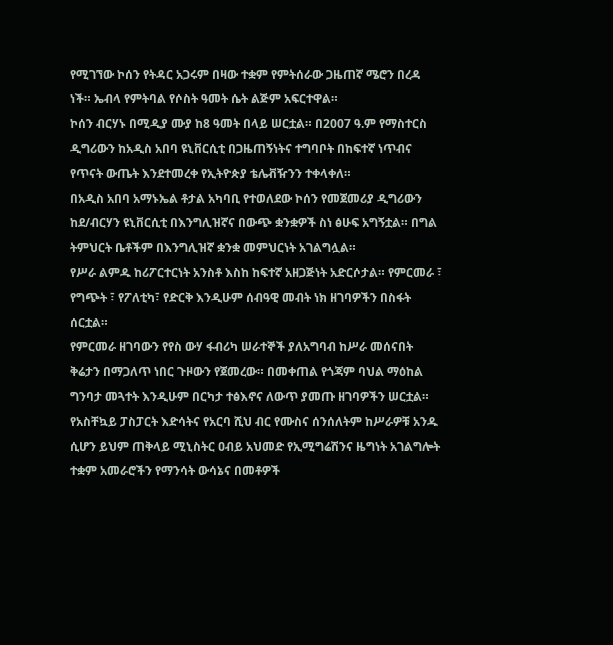የሚገኘው ኮሰን የትዳር አጋሩም በዛው ተቋም የምትሰራው ጋዜጠኛ ሜሮን በረዳ ነች። ኤብላ የምትባል የሶስት ዓመት ሴት ልጅም አፍርተዋል።
ኮሰን ብርሃኑ በሚዲያ ሙያ ከ8 ዓመት በላይ ሠርቷል። በ2007 ዓ.ም የማስተርስ ዲግሪውን ከአዲስ አበባ ዩኒቨርሲቲ በጋዜጠኝነትና ተግባቦት በከፍተኛ ነጥብና የጥናት ውጤት እንደተመረቀ የኢትዮጵያ ቴሌቭዥንን ተቀላቀለ።
በአዲስ አበባ አማኑኤል ቶታል አካባቢ የተወለደው ኮሰን የመጀመሪያ ዲግሪውን ከደ/ብርሃን ዩኒቨርሲቲ በእንግሊዝኛና በውጭ ቋንቋዎች ስነ ፅሁፍ አግኝቷል። በግል ትምህርት ቤቶችም በእንግሊዝኛ ቋንቋ መምህርነት አገልግሏል።
የሥራ ልምዱ ከሪፖርተርነት አንስቶ እስከ ከፍተኛ አዘጋጅነት አድርሶታል። የምርመራ ፣ የግጭት ፣ የፖለቲካ፣ የድርቅ እንዲሁም ሰብዓዊ መብት ነክ ዘገባዎችን በስፋት ሰርቷል።
የምርመራ ዘገባውን የየስ ውሃ ፋብሪካ ሠራተኞች ያለአግባብ ከሥራ መሰናበት ቅሬታን በማጋለጥ ነበር ጉዞውን የጀመረው። በመቀጠል የጎጃም ባህል ማዕከል ግንባታ መጓተት እንዲሁም በርካታ ተፅእኖና ለውጥ ያመጡ ዘገባዎችን ሠርቷል። የአስቸኳይ ፓስፓርት እድሳትና የአርባ ሺህ ብር የሙስና ሰንሰለትም ከሥራዎቹ አንዱ ሲሆን ይህም ጠቅላይ ሚኒስትር ዐብይ አህመድ የኢሚግሬሽንና ዜግነት አገልግሎት ተቋም አመራሮችን የማንሳት ውሳኔና በመቶዎች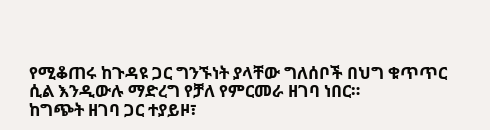የሚቆጠሩ ከጉዳዩ ጋር ግንኙነት ያላቸው ግለሰቦች በህግ ቁጥጥር ሲል እንዲውሉ ማድረግ የቻለ የምርመራ ዘገባ ነበር።
ከግጭት ዘገባ ጋር ተያይዞ፣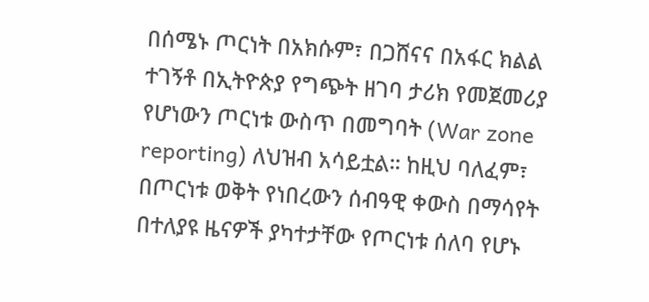በሰሜኑ ጦርነት በአክሱም፣ በጋሸናና በአፋር ክልል ተገኝቶ በኢትዮጵያ የግጭት ዘገባ ታሪክ የመጀመሪያ የሆነውን ጦርነቱ ውስጥ በመግባት (War zone reporting) ለህዝብ አሳይቷል። ከዚህ ባለፈም፣ በጦርነቱ ወቅት የነበረውን ሰብዓዊ ቀውስ በማሳየት በተለያዩ ዜናዎች ያካተታቸው የጦርነቱ ሰለባ የሆኑ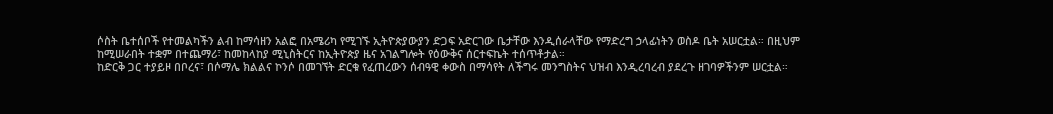ሶስት ቤተሰቦች የተመልካችን ልብ ከማሳዘን አልፎ በአሜሪካ የሚገኙ ኢትዮጵያውያን ድጋፍ አድርገው ቤታቸው እንዲሰራላቸው የማድረግ ኃላፊነትን ወስዶ ቤት አሠርቷል። በዚህም ከሚሠራበት ተቋም በተጨማሪ፣ ከመከላከያ ሚኒስትርና ከኢትዮጵያ ዜና አገልግሎት የዕውቅና ሰርተፍኬት ተሰጥቶታል።
ከድርቅ ጋር ተያይዞ በቦረና፣ በሶማሌ ክልልና ኮንሶ በመገኘት ድርቁ የፈጠረውን ሰብዓዊ ቀውስ በማሳየት ለችግሩ መንግስትና ህዝብ እንዲረባረብ ያደረጉ ዘገባዎችንም ሠርቷል።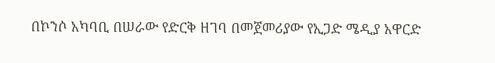በኮንሶ አካባቢ በሠራው የድርቅ ዘገባ በመጀመሪያው የኢጋድ ሜዲያ አዋርድ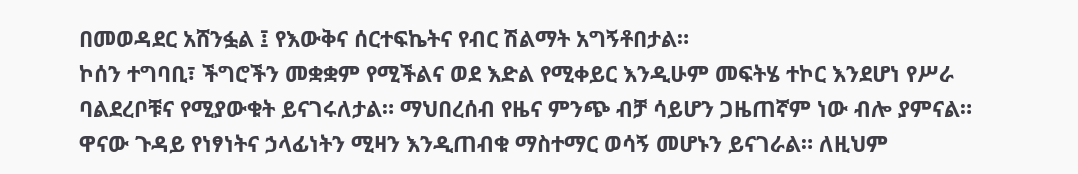በመወዳደር አሸንፏል ፤ የእውቅና ሰርተፍኬትና የብር ሽልማት አግኝቶበታል።
ኮሰን ተግባቢ፣ ችግሮችን መቋቋም የሚችልና ወደ እድል የሚቀይር እንዲሁም መፍትሄ ተኮር እንደሆነ የሥራ ባልደረቦቹና የሚያውቁት ይናገሩለታል። ማህበረሰብ የዜና ምንጭ ብቻ ሳይሆን ጋዜጠኛም ነው ብሎ ያምናል። ዋናው ጉዳይ የነፃነትና ኃላፊነትን ሚዛን እንዲጠብቁ ማስተማር ወሳኝ መሆኑን ይናገራል። ለዚህም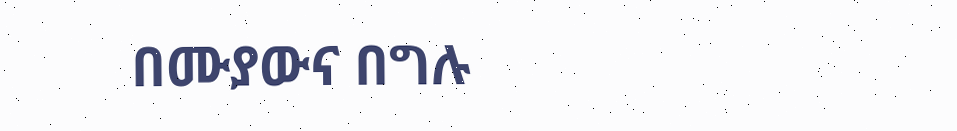በሙያውና በግሉ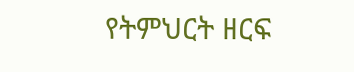የትምህርት ዘርፍ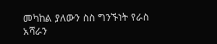መካከል ያለውን ስስ ግንኙነት የራስ አሻራን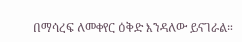በማሳረፍ ለመቀየር ዕቅድ እንዳለው ይናገራል።